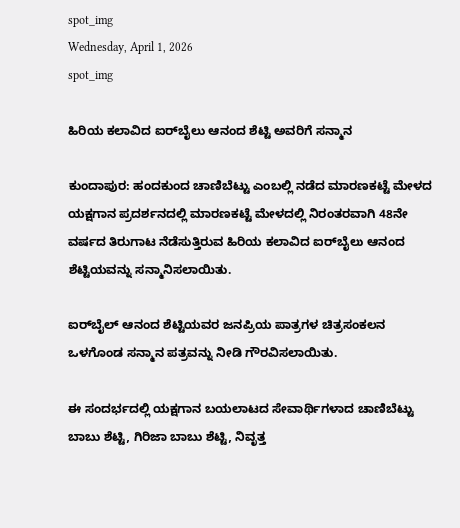spot_img
Wednesday, April 1, 2026
spot_img

ಹಿರಿಯ ಕಲಾವಿದ ಐರ್‌ಬೈಲು ಆನಂದ ಶೆಟ್ಟಿ ಅವರಿಗೆ ಸನ್ಮಾನ

ಕುಂದಾಪುರ: ಹಂದಕುಂದ ಚಾಣಿಬೆಟ್ಟು ಎಂಬಲ್ಲಿ ನಡೆದ ಮಾರಣಕಟ್ಟೆ ಮೇಳದ ಯಕ್ಷಗಾನ ಪ್ರದರ್ಶನದಲ್ಲಿ ಮಾರಣಕಟ್ಟೆ ಮೇಳದಲ್ಲಿ ನಿರಂತರವಾಗಿ 48ನೇ ವರ್ಷದ ತಿರುಗಾಟ ನೆಡೆಸುತ್ತಿರುವ ಹಿರಿಯ ಕಲಾವಿದ ಐರ್‌ಬೈಲು ಆನಂದ ಶೆಟ್ಟಿಯವನ್ನು ಸನ್ಮಾನಿಸಲಾಯಿತು.

ಐರ್‌ಬೈಲ್ ಆನಂದ ಶೆಟ್ಟಿಯವರ ಜನಪ್ರಿಯ ಪಾತ್ರಗಳ ಚಿತ್ರಸಂಕಲನ ಒಳಗೊಂಡ ಸನ್ಮಾನ ಪತ್ರವನ್ನು ನೀಡಿ ಗೌರವಿಸಲಾಯಿತು.

ಈ ಸಂದರ್ಭದಲ್ಲಿ ಯಕ್ಷಗಾನ ಬಯಲಾಟದ ಸೇವಾರ್ಥಿಗಳಾದ ಚಾಣಿಬೆಟ್ಟು ಬಾಬು ಶೆಟ್ಟಿ, ಗಿರಿಜಾ ಬಾಬು ಶೆಟ್ಟಿ, ನಿವೃತ್ತ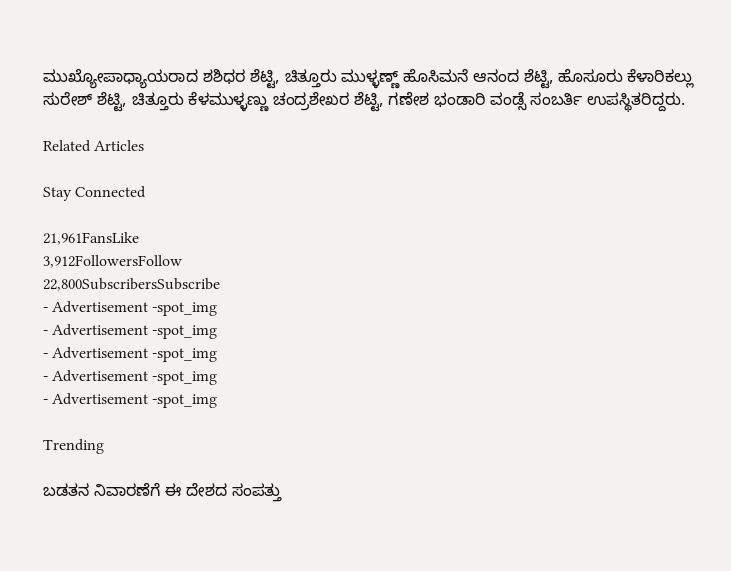ಮುಖ್ಯೋಪಾಧ್ಯಾಯರಾದ ಶಶಿಧರ ಶೆಟ್ಟಿ, ಚಿತ್ತೂರು ಮುಳ್ಳಣ್ಣ್ ಹೊಸಿಮನೆ ಆನಂದ ಶೆಟ್ಟಿ, ಹೊಸೂರು ಕೆಳಾರಿಕಲ್ಲು ಸುರೇಶ್ ಶೆಟ್ಟಿ, ಚಿತ್ತೂರು ಕೆಳಮುಳ್ಳಣ್ಣು ಚಂದ್ರಶೇಖರ ಶೆಟ್ಟಿ, ಗಣೇಶ ಭಂಡಾರಿ ವಂಡ್ಸೆ ಸಂಬರ್ತಿ ಉಪಸ್ಥಿತರಿದ್ದರು.

Related Articles

Stay Connected

21,961FansLike
3,912FollowersFollow
22,800SubscribersSubscribe
- Advertisement -spot_img
- Advertisement -spot_img
- Advertisement -spot_img
- Advertisement -spot_img
- Advertisement -spot_img

Trending

ಬಡತನ ನಿವಾರಣೆಗೆ ಈ ದೇಶದ ಸಂಪತ್ತು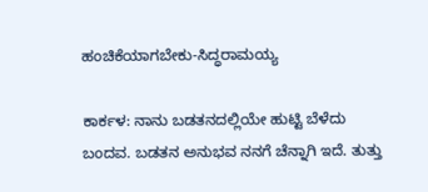ಹಂಚಿಕೆಯಾಗಬೇಕು-ಸಿದ್ಧರಾಮಯ್ಯ

ಕಾರ್ಕಳ: ನಾನು ಬಡತನದಲ್ಲಿಯೇ ಹುಟ್ಟಿ ಬೆಳೆದು ಬಂದವ. ಬಡತನ ಅನುಭವ ನನಗೆ ಚೆನ್ನಾಗಿ ಇದೆ. ತುತ್ತು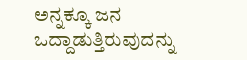ಅನ್ನಕ್ಕೂ ಜನ ಒದ್ದಾಡುತ್ತಿರುವುದನ್ನು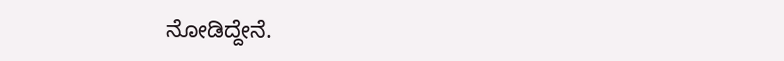ನೋಡಿದ್ದೇನೆ.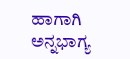ಹಾಗಾಗಿ ಅನ್ನಭಾಗ್ಯ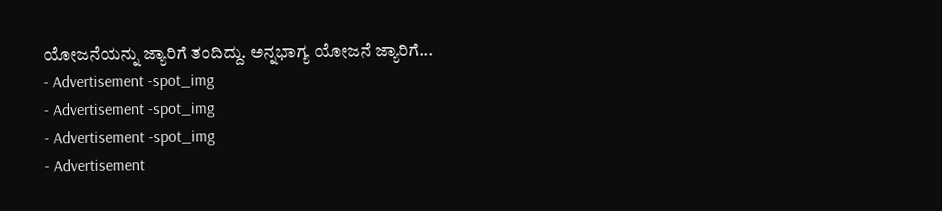ಯೋಜನೆಯನ್ನು ಜ್ಯಾರಿಗೆ ತಂದಿದ್ದು. ಅನ್ನಭಾಗ್ಯ ಯೋಜನೆ ಜ್ಯಾರಿಗೆ...
- Advertisement -spot_img
- Advertisement -spot_img
- Advertisement -spot_img
- Advertisement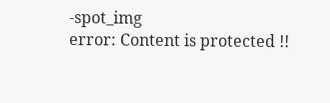-spot_img
error: Content is protected !!